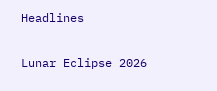Headlines

Lunar Eclipse 2026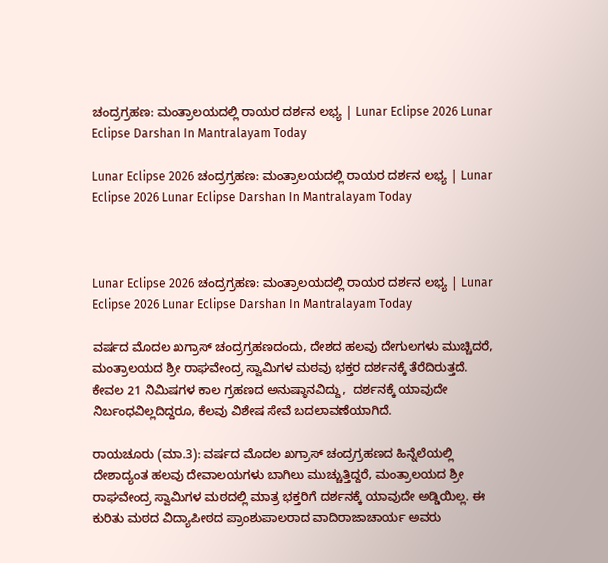ಚಂದ್ರಗ್ರಹಣ: ಮಂತ್ರಾಲಯದಲ್ಲಿ ರಾಯರ ದರ್ಶನ ಲಭ್ಯ | Lunar Eclipse 2026 Lunar Eclipse Darshan In Mantralayam Today

Lunar Eclipse 2026 ಚಂದ್ರಗ್ರಹಣ: ಮಂತ್ರಾಲಯದಲ್ಲಿ ರಾಯರ ದರ್ಶನ ಲಭ್ಯ | Lunar Eclipse 2026 Lunar Eclipse Darshan In Mantralayam Today



Lunar Eclipse 2026 ಚಂದ್ರಗ್ರಹಣ: ಮಂತ್ರಾಲಯದಲ್ಲಿ ರಾಯರ ದರ್ಶನ ಲಭ್ಯ | Lunar Eclipse 2026 Lunar Eclipse Darshan In Mantralayam Today

ವರ್ಷದ ಮೊದಲ ಖಗ್ರಾಸ್ ಚಂದ್ರಗ್ರಹಣದಂದು, ದೇಶದ ಹಲವು ದೇಗುಲಗಳು ಮುಚ್ಚಿದರೆ, ಮಂತ್ರಾಲಯದ ಶ್ರೀ ರಾಘವೇಂದ್ರ ಸ್ವಾಮಿಗಳ ಮಠವು ಭಕ್ತರ ದರ್ಶನಕ್ಕೆ ತೆರೆದಿರುತ್ತದೆ. ಕೇವಲ 21 ನಿಮಿಷಗಳ ಕಾಲ ಗ್ರಹಣದ ಅನುಷ್ಠಾನವಿದ್ದು,  ದರ್ಶನಕ್ಕೆ ಯಾವುದೇ ನಿರ್ಬಂಧವಿಲ್ಲದಿದ್ದರೂ, ಕೆಲವು ವಿಶೇಷ ಸೇವೆ ಬದಲಾವಣೆಯಾಗಿದೆ.

ರಾಯಚೂರು (ಮಾ.3): ವರ್ಷದ ಮೊದಲ ಖಗ್ರಾಸ್ ಚಂದ್ರಗ್ರಹಣದ ಹಿನ್ನೆಲೆಯಲ್ಲಿ ದೇಶಾದ್ಯಂತ ಹಲವು ದೇವಾಲಯಗಳು ಬಾಗಿಲು ಮುಚ್ಚುತ್ತಿದ್ದರೆ, ಮಂತ್ರಾಲಯದ ಶ್ರೀ ರಾಘವೇಂದ್ರ ಸ್ವಾಮಿಗಳ ಮಠದಲ್ಲಿ ಮಾತ್ರ ಭಕ್ತರಿಗೆ ದರ್ಶನಕ್ಕೆ ಯಾವುದೇ ಅಡ್ಡಿಯಿಲ್ಲ. ಈ ಕುರಿತು ಮಠದ ವಿದ್ಯಾಪೀಠದ ಪ್ರಾಂಶುಪಾಲರಾದ ವಾದಿರಾಜಾಚಾರ್ಯ ಅವರು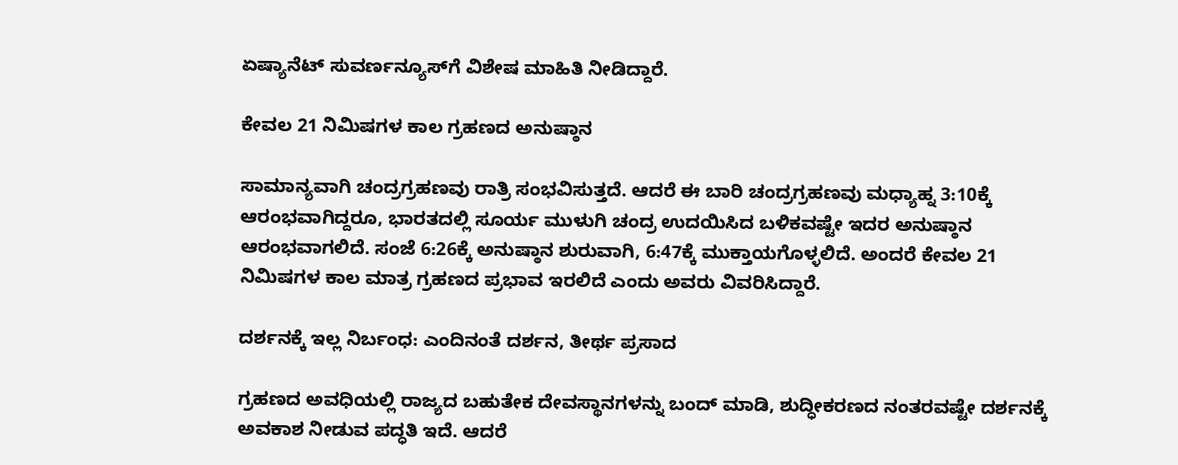ಏಷ್ಯಾನೆಟ್ ಸುವರ್ಣನ್ಯೂಸ್‌ಗೆ ವಿಶೇಷ ಮಾಹಿತಿ ನೀಡಿದ್ದಾರೆ.

ಕೇವಲ 21 ನಿಮಿಷಗಳ ಕಾಲ ಗ್ರಹಣದ ಅನುಷ್ಠಾನ

ಸಾಮಾನ್ಯವಾಗಿ ಚಂದ್ರಗ್ರಹಣವು ರಾತ್ರಿ ಸಂಭವಿಸುತ್ತದೆ. ಆದರೆ ಈ ಬಾರಿ ಚಂದ್ರಗ್ರಹಣವು ಮಧ್ಯಾಹ್ನ 3:10ಕ್ಕೆ ಆರಂಭವಾಗಿದ್ದರೂ, ಭಾರತದಲ್ಲಿ ಸೂರ್ಯ ಮುಳುಗಿ ಚಂದ್ರ ಉದಯಿಸಿದ ಬಳಿಕವಷ್ಟೇ ಇದರ ಅನುಷ್ಠಾನ ಆರಂಭವಾಗಲಿದೆ. ಸಂಜೆ 6:26ಕ್ಕೆ ಅನುಷ್ಠಾನ ಶುರುವಾಗಿ, 6:47ಕ್ಕೆ ಮುಕ್ತಾಯಗೊಳ್ಳಲಿದೆ. ಅಂದರೆ ಕೇವಲ 21 ನಿಮಿಷಗಳ ಕಾಲ ಮಾತ್ರ ಗ್ರಹಣದ ಪ್ರಭಾವ ಇರಲಿದೆ ಎಂದು ಅವರು ವಿವರಿಸಿದ್ದಾರೆ.

ದರ್ಶನಕ್ಕೆ ಇಲ್ಲ ನಿರ್ಬಂಧ: ಎಂದಿನಂತೆ ದರ್ಶನ, ತೀರ್ಥ ಪ್ರಸಾದ

ಗ್ರಹಣದ ಅವಧಿಯಲ್ಲಿ ರಾಜ್ಯದ ಬಹುತೇಕ ದೇವಸ್ಥಾನಗಳನ್ನು ಬಂದ್ ಮಾಡಿ, ಶುದ್ಧೀಕರಣದ ನಂತರವಷ್ಟೇ ದರ್ಶನಕ್ಕೆ ಅವಕಾಶ ನೀಡುವ ಪದ್ಧತಿ ಇದೆ. ಆದರೆ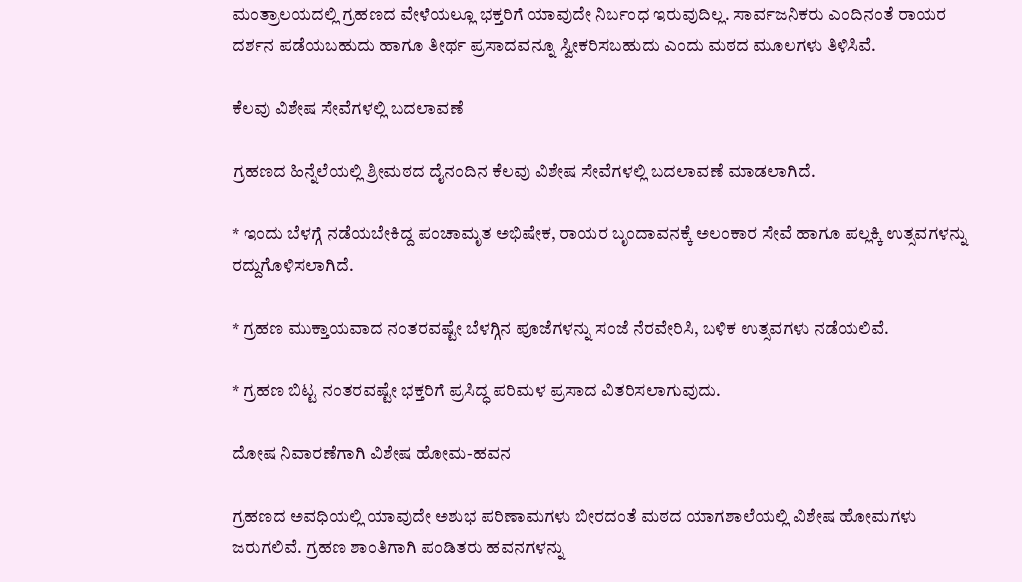ಮಂತ್ರಾಲಯದಲ್ಲಿ ಗ್ರಹಣದ ವೇಳೆಯಲ್ಲೂ ಭಕ್ತರಿಗೆ ಯಾವುದೇ ನಿರ್ಬಂಧ ಇರುವುದಿಲ್ಲ. ಸಾರ್ವಜನಿಕರು ಎಂದಿನಂತೆ ರಾಯರ ದರ್ಶನ ಪಡೆಯಬಹುದು ಹಾಗೂ ತೀರ್ಥ ಪ್ರಸಾದವನ್ನೂ ಸ್ವೀಕರಿಸಬಹುದು ಎಂದು ಮಠದ ಮೂಲಗಳು ತಿಳಿಸಿವೆ.

ಕೆಲವು ವಿಶೇಷ ಸೇವೆಗಳಲ್ಲಿ ಬದಲಾವಣೆ

ಗ್ರಹಣದ ಹಿನ್ನೆಲೆಯಲ್ಲಿ ಶ್ರೀಮಠದ ದೈನಂದಿನ ಕೆಲವು ವಿಶೇಷ ಸೇವೆಗಳಲ್ಲಿ ಬದಲಾವಣೆ ಮಾಡಲಾಗಿದೆ.

* ಇಂದು ಬೆಳಗ್ಗೆ ನಡೆಯಬೇಕಿದ್ದ ಪಂಚಾಮೃತ ಅಭಿಷೇಕ, ರಾಯರ ಬೃಂದಾವನಕ್ಕೆ ಅಲಂಕಾರ ಸೇವೆ ಹಾಗೂ ಪಲ್ಲಕ್ಕಿ ಉತ್ಸವಗಳನ್ನು ರದ್ದುಗೊಳಿಸಲಾಗಿದೆ.

* ಗ್ರಹಣ ಮುಕ್ತಾಯವಾದ ನಂತರವಷ್ಟೇ ಬೆಳಗ್ಗಿನ ಪೂಜೆಗಳನ್ನು ಸಂಜೆ ನೆರವೇರಿಸಿ, ಬಳಿಕ ಉತ್ಸವಗಳು ನಡೆಯಲಿವೆ.

* ಗ್ರಹಣ ಬಿಟ್ಟ ನಂತರವಷ್ಟೇ ಭಕ್ತರಿಗೆ ಪ್ರಸಿದ್ಧ ಪರಿಮಳ ಪ್ರಸಾದ ವಿತರಿಸಲಾಗುವುದು.

ದೋಷ ನಿವಾರಣೆಗಾಗಿ ವಿಶೇಷ ಹೋಮ-ಹವನ

ಗ್ರಹಣದ ಅವಧಿಯಲ್ಲಿ ಯಾವುದೇ ಅಶುಭ ಪರಿಣಾಮಗಳು ಬೀರದಂತೆ ಮಠದ ಯಾಗಶಾಲೆಯಲ್ಲಿ ವಿಶೇಷ ಹೋಮಗಳು ಜರುಗಲಿವೆ. ಗ್ರಹಣ ಶಾಂತಿಗಾಗಿ ಪಂಡಿತರು ಹವನಗಳನ್ನು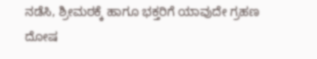ನಡೆಸಿ, ಶ್ರೀಮಠಕ್ಕೆ ಹಾಗೂ ಭಕ್ತರಿಗೆ ಯಾವುದೇ ಗ್ರಹಣ ದೋಷ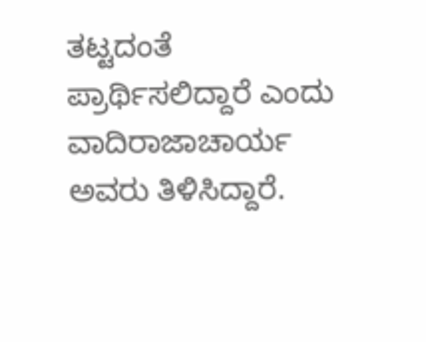ತಟ್ಟದಂತೆ ಪ್ರಾರ್ಥಿಸಲಿದ್ದಾರೆ ಎಂದು ವಾದಿರಾಜಾಚಾರ್ಯ ಅವರು ತಿಳಿಸಿದ್ದಾರೆ.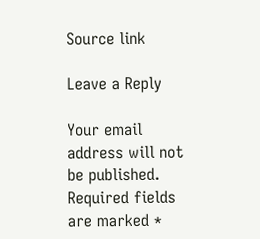Source link

Leave a Reply

Your email address will not be published. Required fields are marked *